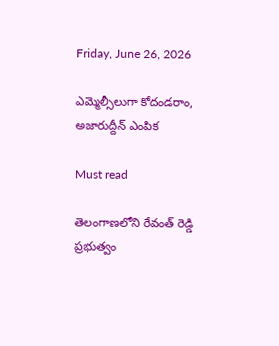Friday, June 26, 2026

ఎమ్మెల్సీలుగా కోదండరాం, అజారుద్దీన్‌ ఎంపిక

Must read

తెలంగాణలోని రేవంత్ రెడ్డి ప్రభుత్వం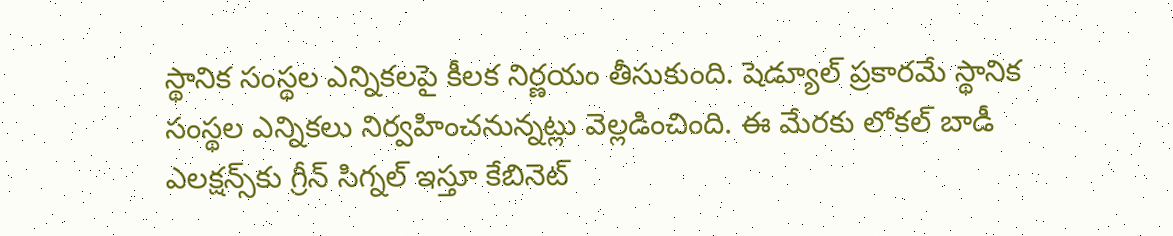స్థానిక సంస్థల ఎన్నికలపై కీలక నిర్ణయం తీసుకుంది. షెడ్యూల్ ప్రకారమే స్థానిక సంస్థల ఎన్నికలు నిర్వహించనున్నట్లు వెల్లడించింది. ఈ మేరకు లోకల్‌ బాడీ ఎలక్షన్స్‌కు గ్రీన్ సిగ్నల్ ఇస్తూ కేబినెట్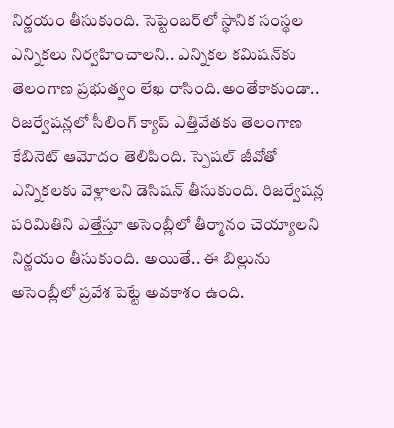నిర్ణయం తీసుకుంది. సెప్టెంబర్‌లో స్థానిక సంస్థల ఎన్నికలు నిర్వహించాలని.. ఎన్నికల కమిషన్‌కు తెలంగాణ ప్రభుత్వం లేఖ రాసింది.అంతేకాకుండా.. రిజర్వేషన్లలో సీలింగ్ క్యాప్‌ ఎత్తివేతకు తెలంగాణ కేబినెట్ ఆమోదం తెలిపింది. స్పెషల్ జీవోతో ఎన్నికలకు వెళ్లాలని డెసిషన్ తీసుకుంది. రిజర్వేషన్ల పరిమితిని ఎత్తేస్తూ అసెంబ్లీలో తీర్మానం చెయ్యాలని నిర్ణయం తీసుకుంది. అయితే.. ఈ బిల్లును అసెంబ్లీలో ప్రవేశ పెట్టే అవకాశం ఉంది.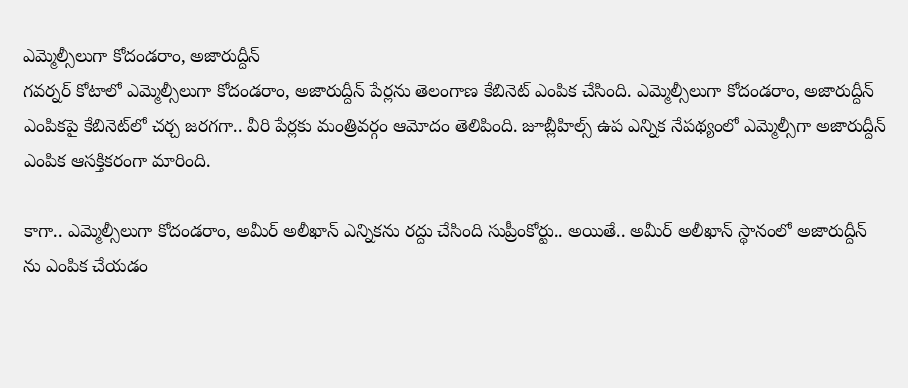ఎమ్మెల్సీలుగా కోదండరాం, అజారుద్దీన్‌
గవర్నర్‌ కోటాలో ఎమ్మెల్సీలుగా కోదండరాం, అజారుద్దీన్‌ పేర్లను తెలంగాణ కేబినెట్ ఎంపిక చేసింది. ఎమ్మెల్సీలుగా కోదండరాం, అజారుద్దీన్‌ ఎంపికపై కేబినెట్‌లో చర్చ జరగగా.. వీరి పేర్లకు మంత్రివర్గం ఆమోదం తెలిపింది. జూబ్లీహిల్స్‌ ఉప ఎన్నిక నేపథ్యంలో ఎమ్మెల్సీగా అజారుద్దీన్‌ ఎంపిక ఆసక్తికరంగా మారింది.

కాగా.. ఎమ్మెల్సీలుగా కోదండరాం, అమీర్‌ అలీఖాన్‌ ఎన్నికను రద్దు చేసింది సుప్రీంకోర్టు.. అయితే.. అమీర్ అలీఖాన్ స్థానంలో అజారుద్దీన్ ను ఎంపిక చేయడం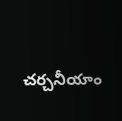చర్చనీయాం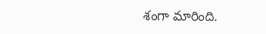శంగా మారింది.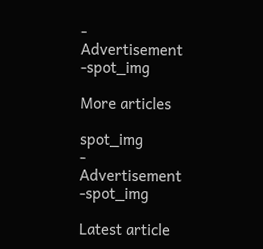- Advertisement -spot_img

More articles

spot_img
- Advertisement -spot_img

Latest article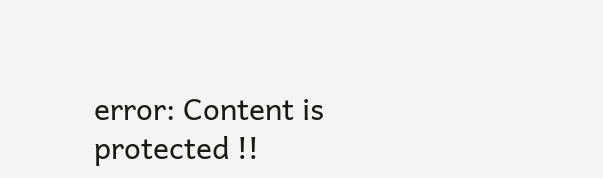error: Content is protected !!